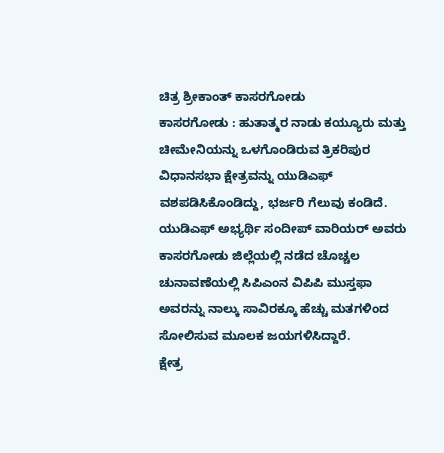ಚಿತ್ರ ಶ್ರೀಕಾಂತ್ ಕಾಸರಗೋಡು
ಕಾಸರಗೋಡು : ಹುತಾತ್ಮರ ನಾಡು ಕಯ್ಯೂರು ಮತ್ತು ಚೀಮೇನಿಯನ್ನು ಒಳಗೊಂಡಿರುವ ತ್ರಿಕರಿಪುರ ವಿಧಾನಸಭಾ ಕ್ಷೇತ್ರವನ್ನು ಯುಡಿಎಫ್ ವಶಪಡಿಸಿಕೊಂಡಿದ್ದು, ಭರ್ಜರಿ ಗೆಲುವು ಕಂಡಿದೆ. ಯುಡಿಎಫ್ ಅಭ್ಯರ್ಥಿ ಸಂದೀಪ್ ವಾರಿಯರ್ ಅವರು ಕಾಸರಗೋಡು ಜಿಲ್ಲೆಯಲ್ಲಿ ನಡೆದ ಚೊಚ್ಚಲ ಚುನಾವಣೆಯಲ್ಲಿ ಸಿಪಿಎಂನ ವಿಪಿಪಿ ಮುಸ್ತಫಾ ಅವರನ್ನು ನಾಲ್ಕು ಸಾವಿರಕ್ಕೂ ಹೆಚ್ಚು ಮತಗಳಿಂದ ಸೋಲಿಸುವ ಮೂಲಕ ಜಯಗಳಿಸಿದ್ದಾರೆ.
ಕ್ಷೇತ್ರ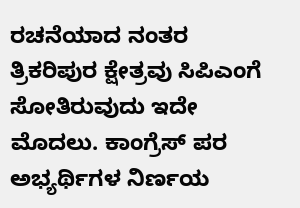ರಚನೆಯಾದ ನಂತರ ತ್ರಿಕರಿಪುರ ಕ್ಷೇತ್ರವು ಸಿಪಿಎಂಗೆ ಸೋತಿರುವುದು ಇದೇ ಮೊದಲು. ಕಾಂಗ್ರೆಸ್ ಪರ ಅಭ್ಯರ್ಥಿಗಳ ನಿರ್ಣಯ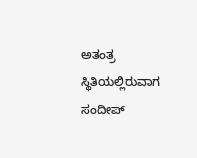ಅತಂತ್ರ ಸ್ಥಿತಿಯಲ್ಲಿರುವಾಗ ಸಂದೀಪ್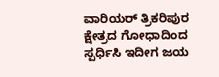ವಾರಿಯರ್ ತ್ರಿಕರಿಪುರ ಕ್ಷೇತ್ರದ ಗೋಧಾದಿಂದ ಸ್ಪರ್ಧಿಸಿ ಇದೀಗ ಜಯ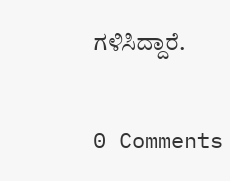ಗಳಿಸಿದ್ದಾರೆ.

0 Comments